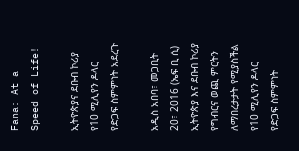Fana: At a Speed of Life!

ኢትዮጵያና ደቡብ ኮሪያ የ10 ሚሊየን ዶላር የድጋፍ ስምምነት አደረጉ

አዲስ አበባ፣ መጋቢት 20፣ 2016 (ኤፍ ቢ ሲ) ኢትዮጵያ እና ደቡብ ኮሪያ የግብርና ወጪ ምርትን ለማበረታታት የሚያስችል የ10 ሚሊየን ዶላር የድጋፍ ስምምነት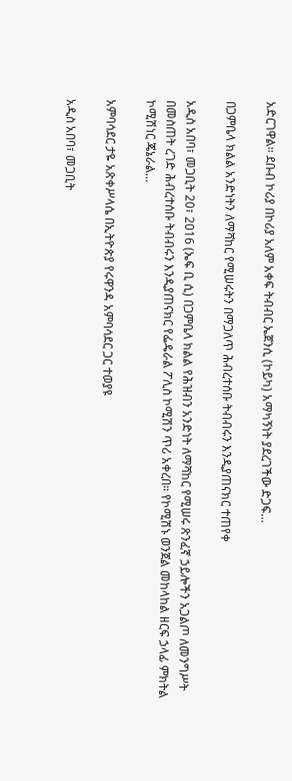አድርገዋል፡፡ ደቡብ ኮሪያ በኮሪያ አለም አቀፍ ትብብር ኤጀንሲ (ኮይካ) አማካኝነት ያደረገችው ድጋፍ…

በጋምቤላ ክልል አንድነትን ለማሻከር የሚሠሩትን በማጋለጥ ሕብረተሰቡ ትብብሩን እንዲያጠናክር ተጠየቀ

አዲስ አበባ፣ መጋቢት 20፣ 2016 (ኤፍ ቢ ሲ) በጋምቤላ ክልል የሕዝብን አንድነት ለማሻከር የሚሠሩ ጽንፈኛ ኃይሎችን አጋልጦ ለመንግሥት በመስጠት ረገድ ሕብረተሰቡ ትብብሩን እንዲያጠናክር የፌዴራል ፖሊስ ኮሚሽን ጥሪ አቀረበ። የኮሚሽኑ ወንጀል መከላከል ዘርፍ ኃላፊ ምክትል ኮሚሽነር ጄኔራል…

አምባሳደር ታዬ አጽቀሥላሴ በኢትዮጵያ የሩዋንዳ አምባሳደር ጋር ተወያዩ

አዲስ አበባ፣ መጋቢት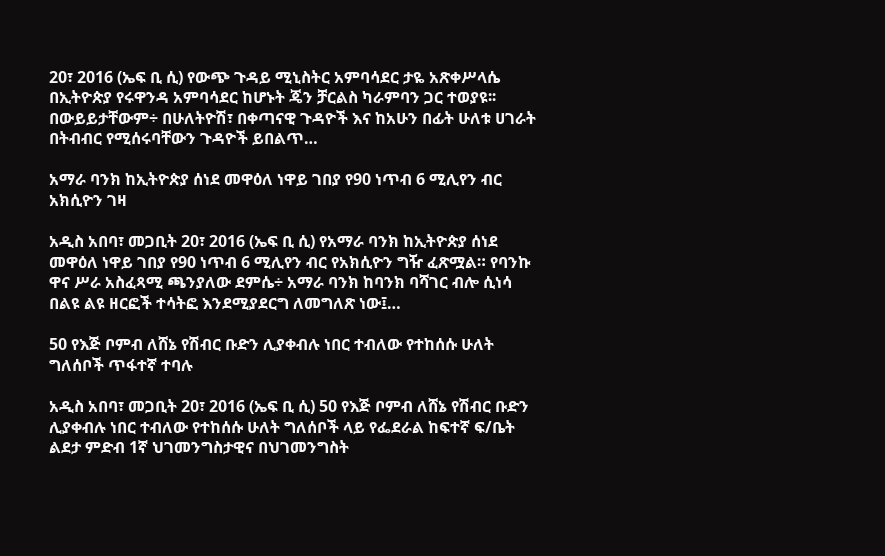20፣ 2016 (ኤፍ ቢ ሲ) የውጭ ጉዳይ ሚኒስትር አምባሳደር ታዬ አጽቀሥላሴ በኢትዮጵያ የሩዋንዳ አምባሳደር ከሆኑት ጄን ቻርልስ ካራምባን ጋር ተወያዩ፡፡ በውይይታቸውም÷ በሁለትዮሽ፣ በቀጣናዊ ጉዳዮች እና ከአሁን በፊት ሁለቱ ሀገራት በትብብር የሚሰሩባቸውን ጉዳዮች ይበልጥ…

አማራ ባንክ ከኢትዮጵያ ሰነደ መዋዕለ ነዋይ ገበያ የ90 ነጥብ 6 ሚሊየን ብር አክሲዮን ገዛ

አዲስ አበባ፣ መጋቢት 20፣ 2016 (ኤፍ ቢ ሲ) የአማራ ባንክ ከኢትዮጵያ ሰነደ መዋዕለ ነዋይ ገበያ የ90 ነጥብ 6 ሚሊየን ብር የአክሲዮን ግዥ ፈጽሟል። የባንኩ ዋና ሥራ አስፈጻሚ ጫንያለው ደምሴ÷ አማራ ባንክ ከባንክ ባሻገር ብሎ ሲነሳ በልዩ ልዩ ዘርፎች ተሳትፎ እንደሚያደርግ ለመግለጽ ነው፤…

50 የእጅ ቦምብ ለሸኔ የሽብር ቡድን ሊያቀብሉ ነበር ተብለው የተከሰሱ ሁለት ግለሰቦች ጥፋተኛ ተባሉ

አዲስ አበባ፣ መጋቢት 20፣ 2016 (ኤፍ ቢ ሲ) 50 የእጅ ቦምብ ለሸኔ የሽብር ቡድን ሊያቀብሉ ነበር ተብለው የተከሰሱ ሁለት ግለሰቦች ላይ የፌደራል ከፍተኛ ፍ/ቤት ልደታ ምድብ 1ኛ ህገመንግስታዊና በህገመንግስት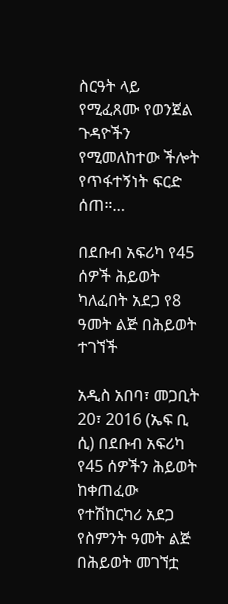ስርዓት ላይ የሚፈጸሙ የወንጀል ጉዳዮችን የሚመለከተው ችሎት የጥፋተኝነት ፍርድ ሰጠ።…

በደቡብ አፍሪካ የ45 ሰዎች ሕይወት ካለፈበት አደጋ የ8 ዓመት ልጅ በሕይወት ተገኘች

አዲስ አበባ፣ መጋቢት 20፣ 2016 (ኤፍ ቢ ሲ) በደቡብ አፍሪካ የ45 ሰዎችን ሕይወት ከቀጠፈው የተሽከርካሪ አደጋ የስምንት ዓመት ልጅ በሕይወት መገኘቷ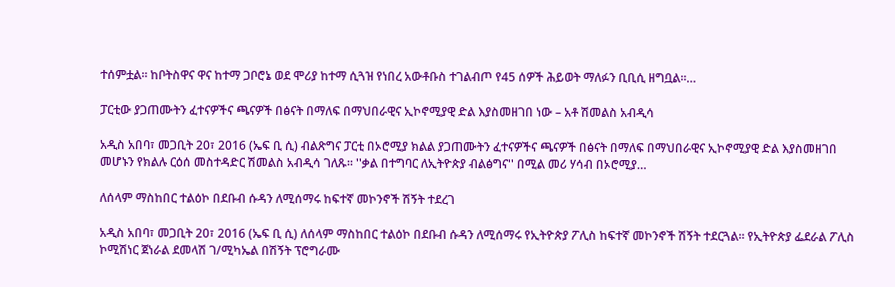ተሰምቷል፡፡ ከቦትስዋና ዋና ከተማ ጋቦሮኔ ወደ ሞሪያ ከተማ ሲጓዝ የነበረ አውቶቡስ ተገልብጦ የ45 ሰዎች ሕይወት ማለፉን ቢቢሲ ዘግቧል፡፡…

ፓርቲው ያጋጠሙትን ፈተናዎችና ጫናዎች በፅናት በማለፍ በማህበራዊና ኢኮኖሚያዊ ድል እያስመዘገበ ነው – አቶ ሽመልስ አብዲሳ

አዲስ አበባ፣ መጋቢት 20፣ 2016 (ኤፍ ቢ ሲ) ብልጽግና ፓርቲ በኦሮሚያ ክልል ያጋጠሙትን ፈተናዎችና ጫናዎች በፅናት በማለፍ በማህበራዊና ኢኮኖሚያዊ ድል እያስመዘገበ መሆኑን የክልሉ ርዕሰ መስተዳድር ሽመልስ አብዲሳ ገለጹ። ''ቃል በተግባር ለኢትዮጵያ ብልፅግና'' በሚል መሪ ሃሳብ በኦሮሚያ…

ለሰላም ማስከበር ተልዕኮ በደቡብ ሱዳን ለሚሰማሩ ከፍተኛ መኮንኖች ሽኝት ተደረገ

አዲስ አበባ፣ መጋቢት 20፣ 2016 (ኤፍ ቢ ሲ) ለሰላም ማስከበር ተልዕኮ በደቡብ ሱዳን ለሚሰማሩ የኢትዮጵያ ፖሊስ ከፍተኛ መኮንኖች ሽኝት ተደርጓል። የኢትዮጵያ ፌደራል ፖሊስ ኮሚሽነር ጀነራል ደመላሽ ገ/ሚካኤል በሽኝት ፕሮግራሙ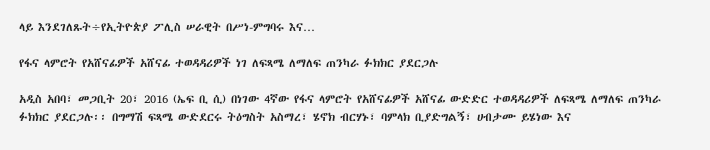ላይ እንደገለጹት÷የኢትዮጵያ ፖሊስ ሠራዊት በሥነ-ምግባሩ እና…

የፋና ላምሮት የአሸናፊዎች አሸናፊ ተወዳዳሪዎች ነገ ለፍጻሜ ለማለፍ ጠንካራ ፉክክር ያደርጋሉ

አዲስ አበባ፣ መጋቢት 20፣ 2016 (ኤፍ ቢ ሲ) በነገው 4ኛው የፋና ላምሮት የአሸናፊዎች አሸናፊ ውድድር ተወዳዳሪዎች ለፍጻሜ ለማለፍ ጠንካራ ፉክክር ያደርጋሉ፡፡ በግማሽ ፍጻሜ ውድደርሩ ትዕግስት አስማረ፣ ሄኖክ ብርሃኑ፣ ባምላክ ቢያድግልኝ፣ ሀብታሙ ይሄነው እና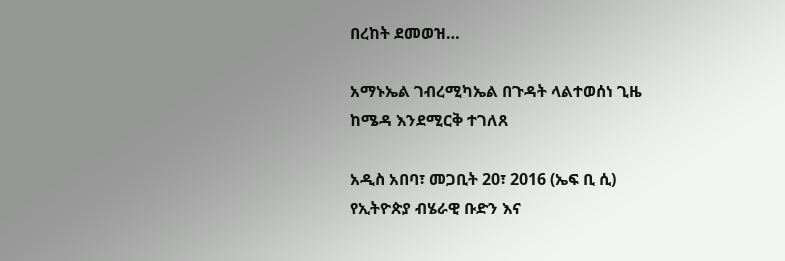በረከት ደመወዝ…

አማኑኤል ገብረሚካኤል በጉዳት ላልተወሰነ ጊዜ ከሜዳ እንደሚርቅ ተገለጸ

አዲስ አበባ፣ መጋቢት 20፣ 2016 (ኤፍ ቢ ሲ) የኢትዮጵያ ብሄራዊ ቡድን እና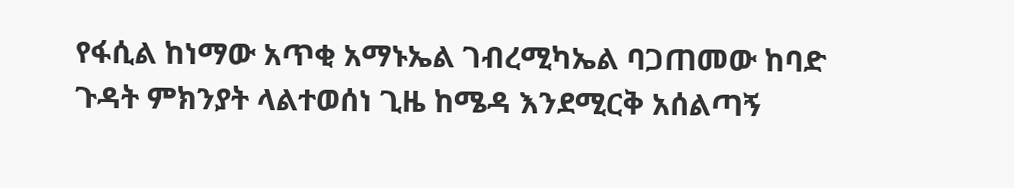የፋሲል ከነማው አጥቂ አማኑኤል ገብረሚካኤል ባጋጠመው ከባድ ጉዳት ምክንያት ላልተወሰነ ጊዜ ከሜዳ እንደሚርቅ አሰልጣኝ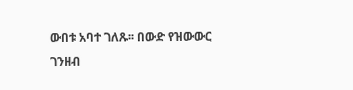ውበቱ አባተ ገለጹ፡፡ በውድ የዝውውር ገንዘብ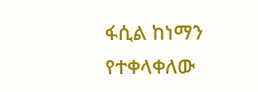ፋሲል ከነማን የተቀላቀለው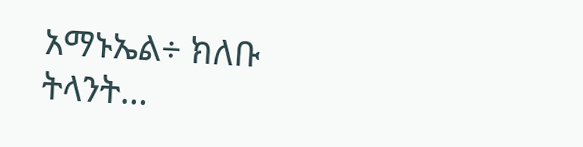አማኑኤል÷ ክለቡ ትላንት…